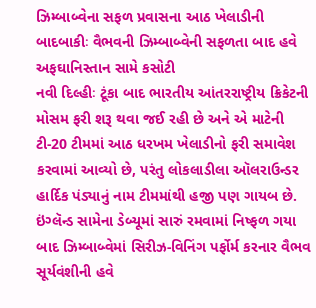ઝિમ્બાબ્વેના સફળ પ્રવાસના આઠ ખેલાડીની બાદબાકીઃ વૈભવની ઝિમ્બાબ્વેની સફળતા બાદ હવે અફઘાનિસ્તાન સામે કસોટી
નવી દિલ્હીઃ ટૂંકા બાદ ભારતીય આંતરરાષ્ટ્રીય ક્રિકેટની મોસમ ફરી શરૂ થવા જઈ રહી છે અને એ માટેની ટી-20 ટીમમાં આઠ ધરખમ ખેલાડીનો ફરી સમાવેશ કરવામાં આવ્યો છે, પરંતુ લોકલાડીલા ઑલરાઉન્ડર હાર્દિક પંડ્યાનું નામ ટીમમાંથી હજી પણ ગાયબ છે. ઇંગ્લૅન્ડ સામેના ડેબ્યૂમાં સારું રમવામાં નિષ્ફળ ગયા બાદ ઝિમ્બાબ્વેમાં સિરીઝ-વિનિંગ પર્ફોર્મ કરનાર વૈભવ સૂર્યવંશીની હવે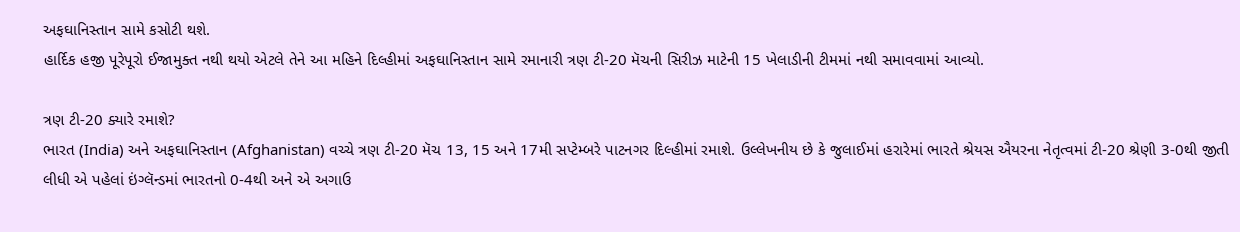અફઘાનિસ્તાન સામે કસોટી થશે.
હાર્દિક હજી પૂરેપૂરો ઈજામુક્ત નથી થયો એટલે તેને આ મહિને દિલ્હીમાં અફઘાનિસ્તાન સામે રમાનારી ત્રણ ટી-20 મૅચની સિરીઝ માટેની 15 ખેલાડીની ટીમમાં નથી સમાવવામાં આવ્યો.

ત્રણ ટી-20 ક્યારે રમાશે?
ભારત (India) અને અફઘાનિસ્તાન (Afghanistan) વચ્ચે ત્રણ ટી-20 મૅચ 13, 15 અને 17મી સપ્ટેમ્બરે પાટનગર દિલ્હીમાં રમાશે. ઉલ્લેખનીય છે કે જુલાઈમાં હરારેમાં ભારતે શ્રેયસ ઐયરના નેતૃત્વમાં ટી-20 શ્રેણી 3-0થી જીતી લીધી એ પહેલાં ઇંગ્લૅન્ડમાં ભારતનો 0-4થી અને એ અગાઉ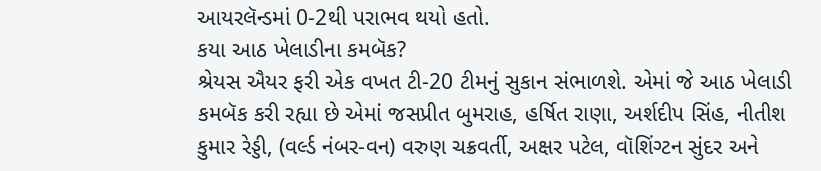આયરલૅન્ડમાં 0-2થી પરાભવ થયો હતો.
કયા આઠ ખેલાડીના કમબૅક?
શ્રેયસ ઐયર ફરી એક વખત ટી-20 ટીમનું સુકાન સંભાળશે. એમાં જે આઠ ખેલાડી કમબૅક કરી રહ્યા છે એમાં જસપ્રીત બુમરાહ, હર્ષિત રાણા, અર્શદીપ સિંહ, નીતીશ કુમાર રેડ્ડી, (વર્લ્ડ નંબર-વન) વરુણ ચક્રવર્તી, અક્ષર પટેલ, વૉશિંગ્ટન સુંદર અને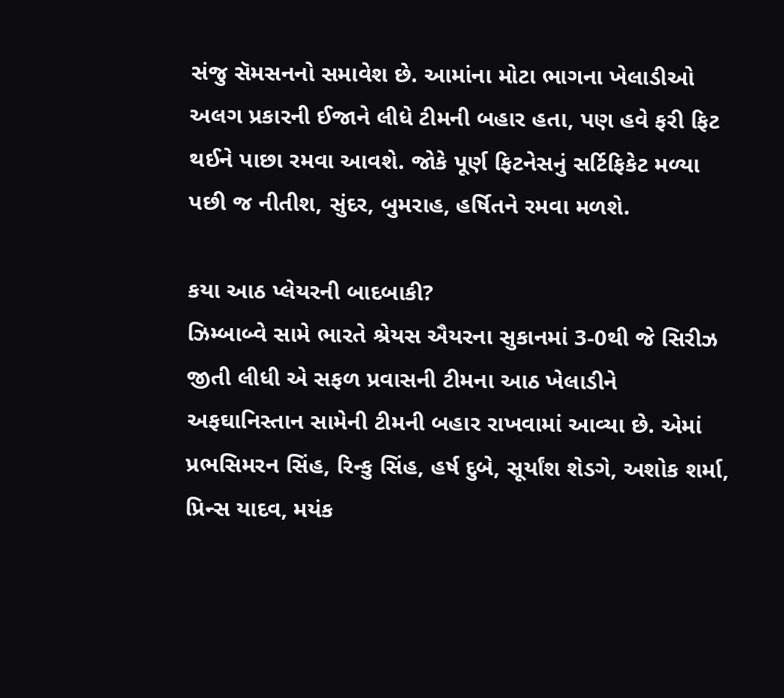સંજુ સૅમસનનો સમાવેશ છે. આમાંના મોટા ભાગના ખેલાડીઓ અલગ પ્રકારની ઈજાને લીધે ટીમની બહાર હતા, પણ હવે ફરી ફિટ થઈને પાછા રમવા આવશે. જોકે પૂર્ણ ફિટનેસનું સર્ટિફિકેટ મળ્યા પછી જ નીતીશ, સુંદર, બુમરાહ, હર્ષિતને રમવા મળશે.

કયા આઠ પ્લેયરની બાદબાકી?
ઝિમ્બાબ્વે સામે ભારતે શ્રેયસ ઐયરના સુકાનમાં 3-0થી જે સિરીઝ જીતી લીધી એ સફળ પ્રવાસની ટીમના આઠ ખેલાડીને અફઘાનિસ્તાન સામેની ટીમની બહાર રાખવામાં આવ્યા છે. એમાં પ્રભસિમરન સિંહ, રિન્કુ સિંહ, હર્ષ દુબે, સૂર્યાંશ શેડગે, અશોક શર્મા, પ્રિન્સ યાદવ, મયંક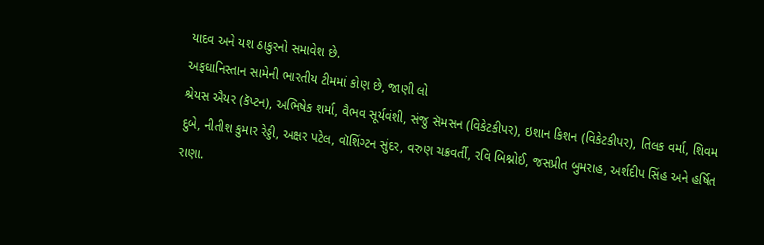યાદવ અને યશ ઠાકુરનો સમાવેશ છે.
અફઘાનિસ્તાન સામેની ભારતીય ટીમમાં કોણ છે, જાણી લો
શ્રેયસ ઐયર (કૅપ્ટન), અભિષેક શર્મા, વૈભવ સૂર્યવંશી, સંજુ સૅમસન (વિકેટકીપર), ઇશાન કિશન (વિકેટકીપર), તિલક વર્મા, શિવમ દુબે, નીતીશ કુમાર રેડ્ડી, અક્ષર પટેલ, વૉશિંગ્ટન સુંદર, વરુણ ચક્રવર્તી, રવિ બિશ્નોઈ, જસપ્રીત બુમરાહ, અર્શદીપ સિંહ અને હર્ષિત રાણા.